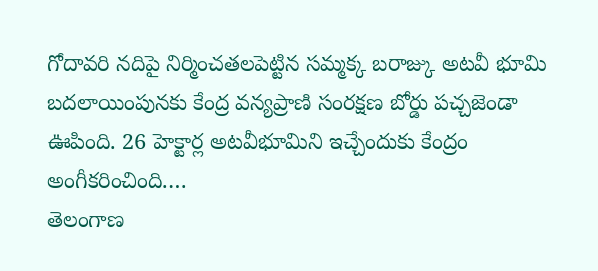గోదావరి నదిపై నిర్మించతలపెట్టిన సమ్మక్క బరాజ్కు అటవీ భూమి బదలాయింపునకు కేంద్ర వన్యప్రాణి సంరక్షణ బోర్డు పచ్చజెండా ఊపింది. 26 హెక్టార్ల అటవీభూమిని ఇచ్చేందుకు కేంద్రం అంగీకరించింది.…
తెలంగాణ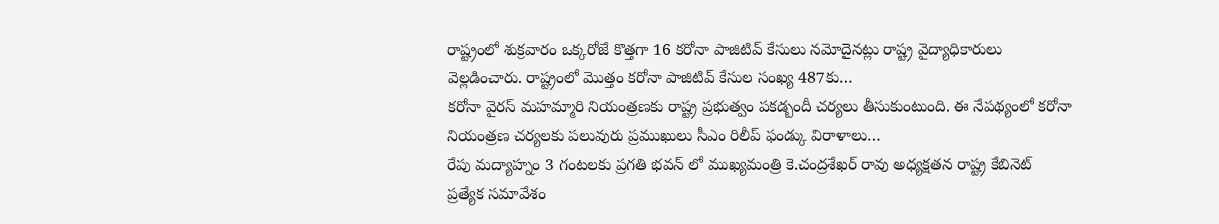రాష్ట్రంలో శుక్రవారం ఒక్కరోజే కొత్తగా 16 కరోనా పాజిటివ్ కేసులు నమోదైనట్లు రాష్ట్ర వైద్యాధికారులు వెల్లడించారు. రాష్ట్రంలో మొత్తం కరోనా పాజిటివ్ కేసుల సంఖ్య 487కు…
కరోనా వైరస్ మహమ్మారి నియంత్రణకు రాష్ట్ర ప్రభుత్వం పకడ్బందీ చర్యలు తీసుకుంటుంది. ఈ నేపథ్యంలో కరోనా నియంత్రణ చర్యలకు పలువురు ప్రముఖులు సీఎం రిలీప్ ఫండ్కు విరాళాలు…
రేపు మద్యాహ్నం 3 గంటలకు ప్రగతి భవన్ లో ముఖ్యమంత్రి కె.చంద్రశేఖర్ రావు అధ్యక్షతన రాష్ట్ర కేబినెట్ ప్రత్యేక సమావేశం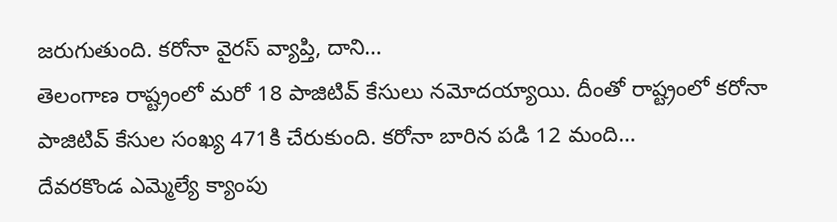జరుగుతుంది. కరోనా వైరస్ వ్యాప్తి, దాని…
తెలంగాణ రాష్ట్రంలో మరో 18 పాజిటివ్ కేసులు నమోదయ్యాయి. దీంతో రాష్ట్రంలో కరోనా పాజిటివ్ కేసుల సంఖ్య 471కి చేరుకుంది. కరోనా బారిన పడి 12 మంది…
దేవరకొండ ఎమ్మెల్యే క్యాంపు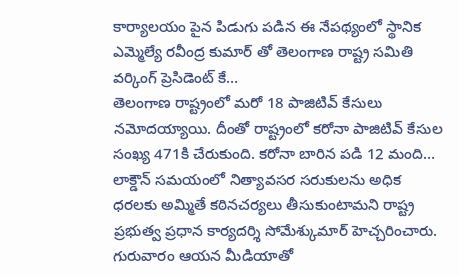కార్యాలయం పైన పిడుగు పడిన ఈ నేపథ్యంలో స్థానిక ఎమ్మెల్యే రవీంద్ర కుమార్ తో తెలంగాణ రాష్ట్ర సమితి వర్కింగ్ ప్రెసిడెంట్ కే…
తెలంగాణ రాష్ట్రంలో మరో 18 పాజిటివ్ కేసులు నమోదయ్యాయి. దీంతో రాష్ట్రంలో కరోనా పాజిటివ్ కేసుల సంఖ్య 471కి చేరుకుంది. కరోనా బారిన పడి 12 మంది…
లాక్డౌన్ సమయంలో నిత్యావసర సరుకులను అధిక ధరలకు అమ్మితే కఠినచర్యలు తీసుకుంటామని రాష్ట్ర ప్రభుత్వ ప్రధాన కార్యదర్శి సోమేశ్కుమార్ హెచ్చరించారు. గురువారం ఆయన మీడియాతో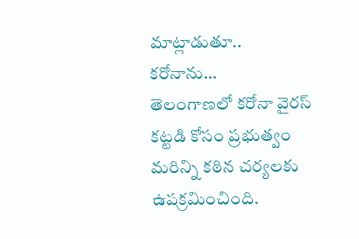మాట్లాడుతూ.. కరోనాను…
తెలంగాణలో కరోనా వైరస్ కట్టడి కోసం ప్రభుత్వం మరిన్ని కఠిన చర్యలకు ఉపక్రమించింది.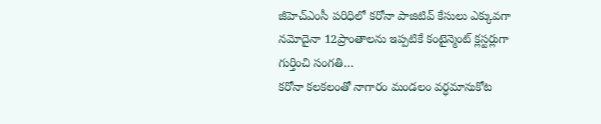జీహెచ్ఎంసీ పరిధిలో కరోనా పాజిటివ్ కేసులు ఎక్కువగా నమోదైనా 12ప్రాంతాలను ఇప్పటికే కంటైన్మెంట్ క్లస్టర్లుగా గుర్తించి సంగతి…
కరోనా కలకలంతో నాగారం మండలం వర్ధమానుకోట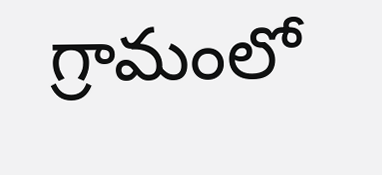గ్రామంలో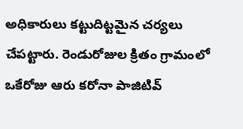అధికారులు కట్టుదిట్టమైన చర్యలు చేపట్టారు. రెండురోజుల క్రితం గ్రామంలో ఒకేరోజు ఆరు కరోనా పాజిటివ్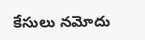కేసులు నమోదు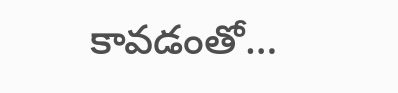కావడంతో…